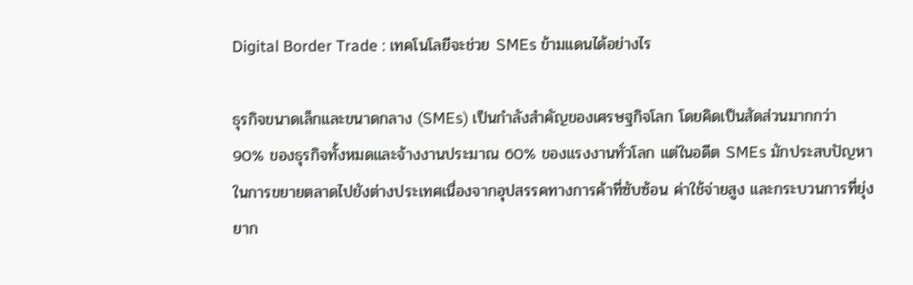Digital Border Trade : เทคโนโลยีจะช่วย SMEs ข้ามแดนได้อย่างไร

ธุรกิจขนาดเล็กและขนาดกลาง (SMEs) เป็นกำลังสำคัญของเศรษฐกิจโลก โดยคิดเป็นสัดส่วนมากกว่า 90% ของธุรกิจทั้งหมดและจ้างงานประมาณ 60% ของแรงงานทั่วโลก แต่ในอดีต SMEs มักประสบปัญหาในการขยายตลาดไปยังต่างประเทศเนื่องจากอุปสรรคทางการค้าที่ซับซ้อน ค่าใช้จ่ายสูง และกระบวนการที่ยุ่งยาก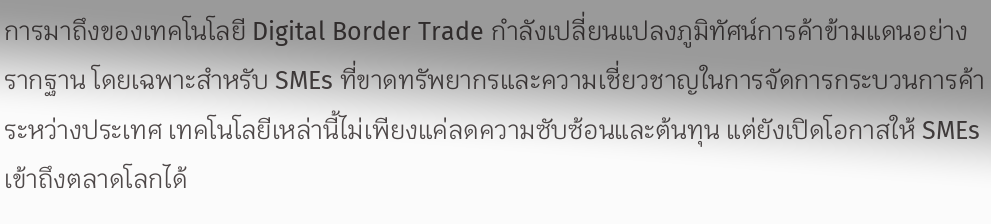การมาถึงของเทคโนโลยี Digital Border Trade กำลังเปลี่ยนแปลงภูมิทัศน์การค้าข้ามแดนอย่างรากฐาน โดยเฉพาะสำหรับ SMEs ที่ขาดทรัพยากรและความเชี่ยวชาญในการจัดการกระบวนการค้าระหว่างประเทศ เทคโนโลยีเหล่านี้ไม่เพียงแค่ลดความซับซ้อนและต้นทุน แต่ยังเปิดโอกาสให้ SMEs เข้าถึงตลาดโลกได้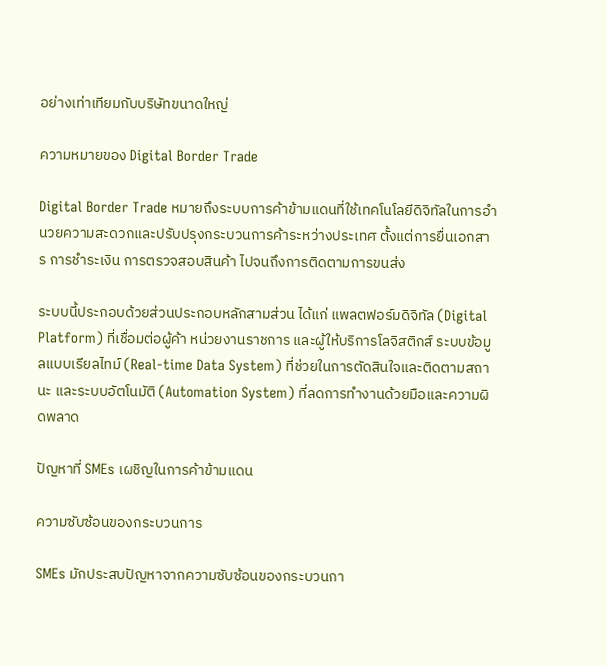อย่างเท่าเทียมกับบริษัทขนาดใหญ่

ความหมายของ Digital Border Trade

Digital Border Trade หมายถึงระบบการค้าข้ามแดนที่ใช้เทคโนโลยีดิจิทัลในการอำนวยความสะดวกและปรับปรุงกระบวนการค้าระหว่างประเทศ ตั้งแต่การยื่นเอกสาร การชำระเงิน การตรวจสอบสินค้า ไปจนถึงการติดตามการขนส่ง

ระบบนี้ประกอบด้วยส่วนประกอบหลักสามส่วน ได้แก่ แพลตฟอร์มดิจิทัล (Digital Platform) ที่เชื่อมต่อผู้ค้า หน่วยงานราชการ และผู้ให้บริการโลจิสติกส์ ระบบข้อมูลแบบเรียลไทม์ (Real-time Data System) ที่ช่วยในการตัดสินใจและติดตามสถานะ และระบบอัตโนมัติ (Automation System) ที่ลดการทำงานด้วยมือและความผิดพลาด

ปัญหาที่ SMEs เผชิญในการค้าข้ามแดน

ความซับซ้อนของกระบวนการ

SMEs มักประสบปัญหาจากความซับซ้อนของกระบวนกา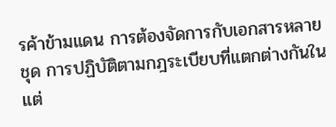รค้าข้ามแดน การต้องจัดการกับเอกสารหลายชุด การปฏิบัติตามกฎระเบียบที่แตกต่างกันในแต่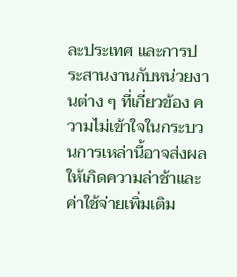ละประเทศ และการประสานงานกับหน่วยงานต่าง ๆ ที่เกี่ยวข้อง ความไม่เข้าใจในกระบวนการเหล่านี้อาจส่งผลให้เกิดความล่าช้าและค่าใช้จ่ายเพิ่มเติม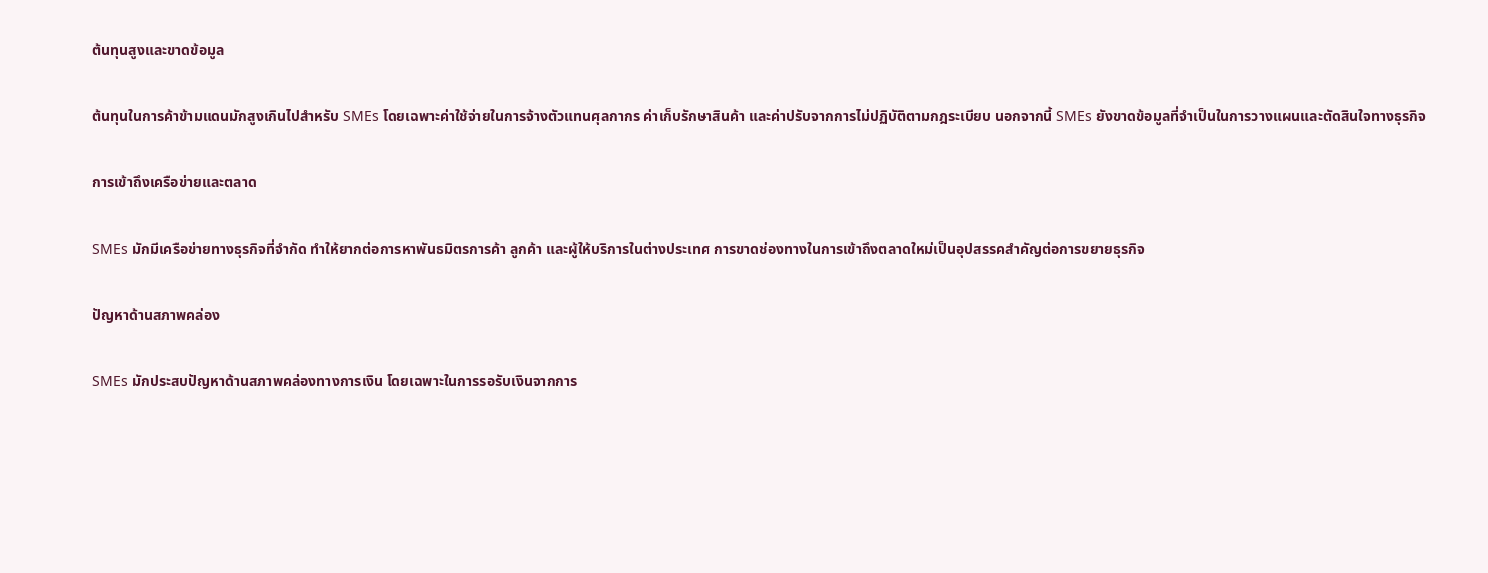ต้นทุนสูงและขาดข้อมูล

ต้นทุนในการค้าข้ามแดนมักสูงเกินไปสำหรับ SMEs โดยเฉพาะค่าใช้จ่ายในการจ้างตัวแทนศุลกากร ค่าเก็บรักษาสินค้า และค่าปรับจากการไม่ปฏิบัติตามกฎระเบียบ นอกจากนี้ SMEs ยังขาดข้อมูลที่จำเป็นในการวางแผนและตัดสินใจทางธุรกิจ

การเข้าถึงเครือข่ายและตลาด

SMEs มักมีเครือข่ายทางธุรกิจที่จำกัด ทำให้ยากต่อการหาพันธมิตรการค้า ลูกค้า และผู้ให้บริการในต่างประเทศ การขาดช่องทางในการเข้าถึงตลาดใหม่เป็นอุปสรรคสำคัญต่อการขยายธุรกิจ

ปัญหาด้านสภาพคล่อง

SMEs มักประสบปัญหาด้านสภาพคล่องทางการเงิน โดยเฉพาะในการรอรับเงินจากการ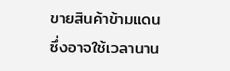ขายสินค้าข้ามแดน ซึ่งอาจใช้เวลานาน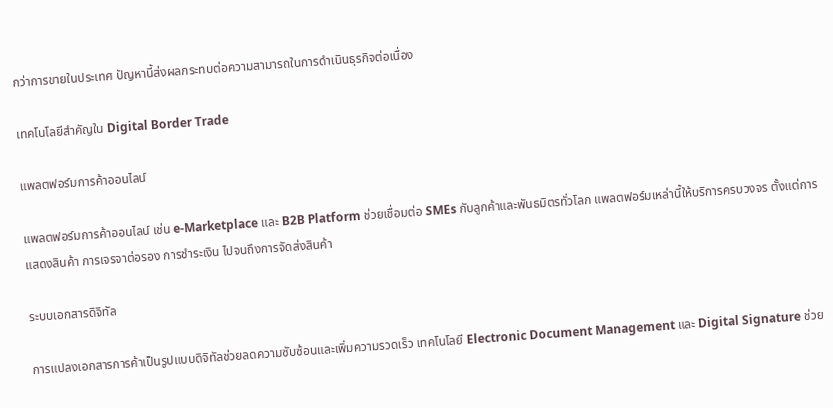กว่าการขายในประเทศ ปัญหานี้ส่งผลกระทบต่อความสามารถในการดำเนินธุรกิจต่อเนื่อง

เทคโนโลยีสำคัญใน Digital Border Trade

แพลตฟอร์มการค้าออนไลน์

แพลตฟอร์มการค้าออนไลน์ เช่น e-Marketplace และ B2B Platform ช่วยเชื่อมต่อ SMEs กับลูกค้าและพันธมิตรทั่วโลก แพลตฟอร์มเหล่านี้ให้บริการครบวงจร ตั้งแต่การแสดงสินค้า การเจรจาต่อรอง การชำระเงิน ไปจนถึงการจัดส่งสินค้า

ระบบเอกสารดิจิทัล

การแปลงเอกสารการค้าเป็นรูปแบบดิจิทัลช่วยลดความซับซ้อนและเพิ่มความรวดเร็ว เทคโนโลยี Electronic Document Management และ Digital Signature ช่วย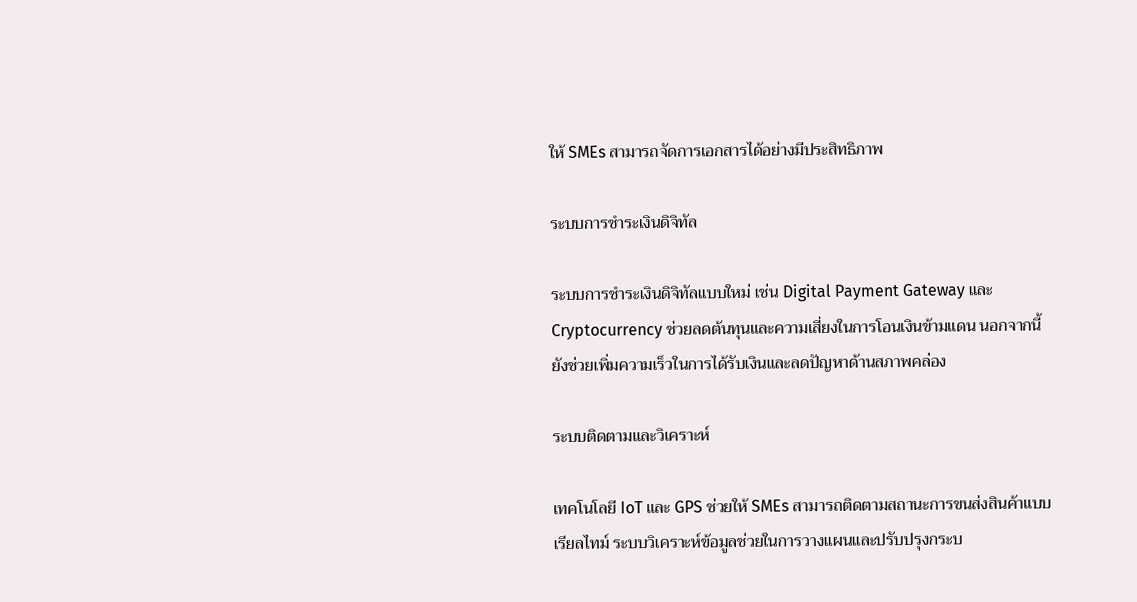ให้ SMEs สามารถจัดการเอกสารได้อย่างมีประสิทธิภาพ

ระบบการชำระเงินดิจิทัล

ระบบการชำระเงินดิจิทัลแบบใหม่ เช่น Digital Payment Gateway และ Cryptocurrency ช่วยลดต้นทุนและความเสี่ยงในการโอนเงินข้ามแดน นอกจากนี้ยังช่วยเพิ่มความเร็วในการได้รับเงินและลดปัญหาด้านสภาพคล่อง

ระบบติดตามและวิเคราะห์

เทคโนโลยี IoT และ GPS ช่วยให้ SMEs สามารถติดตามสถานะการขนส่งสินค้าแบบเรียลไทม์ ระบบวิเคราะห์ข้อมูลช่วยในการวางแผนและปรับปรุงกระบ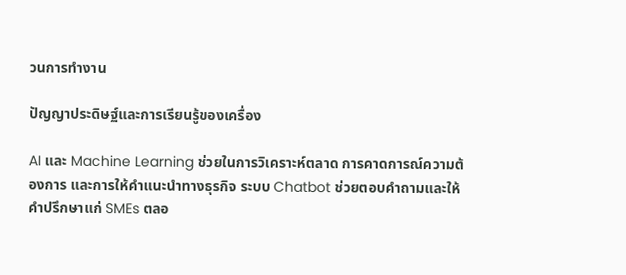วนการทำงาน

ปัญญาประดิษฐ์และการเรียนรู้ของเครื่อง

AI และ Machine Learning ช่วยในการวิเคราะห์ตลาด การคาดการณ์ความต้องการ และการให้คำแนะนำทางธุรกิจ ระบบ Chatbot ช่วยตอบคำถามและให้คำปรึกษาแก่ SMEs ตลอ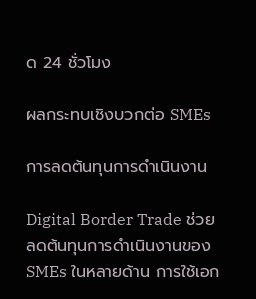ด 24 ชั่วโมง

ผลกระทบเชิงบวกต่อ SMEs

การลดต้นทุนการดำเนินงาน

Digital Border Trade ช่วยลดต้นทุนการดำเนินงานของ SMEs ในหลายด้าน การใช้เอก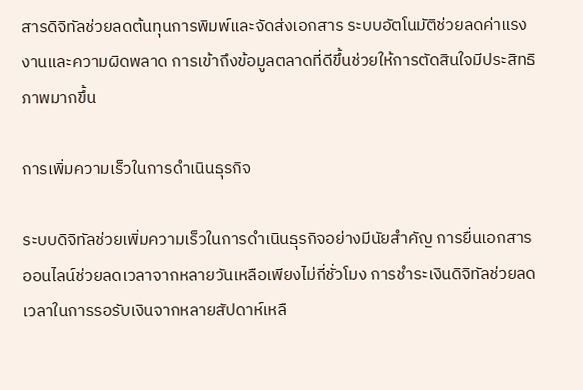สารดิจิทัลช่วยลดต้นทุนการพิมพ์และจัดส่งเอกสาร ระบบอัตโนมัติช่วยลดค่าแรงงานและความผิดพลาด การเข้าถึงข้อมูลตลาดที่ดีขึ้นช่วยให้การตัดสินใจมีประสิทธิภาพมากขึ้น

การเพิ่มความเร็วในการดำเนินธุรกิจ

ระบบดิจิทัลช่วยเพิ่มความเร็วในการดำเนินธุรกิจอย่างมีนัยสำคัญ การยื่นเอกสารออนไลน์ช่วยลดเวลาจากหลายวันเหลือเพียงไม่กี่ชั่วโมง การชำระเงินดิจิทัลช่วยลดเวลาในการรอรับเงินจากหลายสัปดาห์เหลื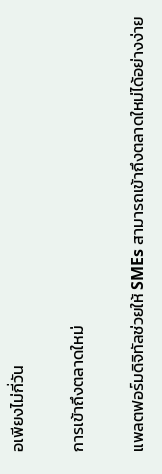อเพียงไม่กี่วัน

การเข้าถึงตลาดใหม่

แพลตฟอร์มดิจิทัลช่วยให้ SMEs สามารถเข้าถึงตลาดใหม่ได้อย่างง่าย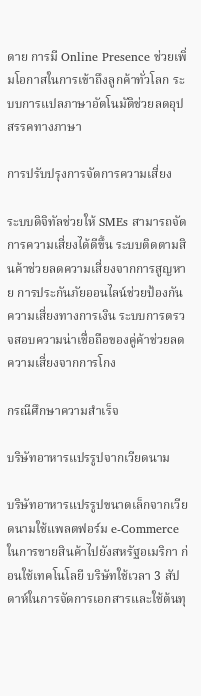ดาย การมี Online Presence ช่วยเพิ่มโอกาสในการเข้าถึงลูกค้าทั่วโลก ระบบการแปลภาษาอัตโนมัติช่วยลดอุปสรรคทางภาษา

การปรับปรุงการจัดการความเสี่ยง

ระบบดิจิทัลช่วยให้ SMEs สามารถจัดการความเสี่ยงได้ดีขึ้น ระบบติดตามสินค้าช่วยลดความเสี่ยงจากการสูญหาย การประกันภัยออนไลน์ช่วยป้องกันความเสี่ยงทางการเงิน ระบบการตรวจสอบความน่าเชื่อถือของคู่ค้าช่วยลดความเสี่ยงจากการโกง

กรณีศึกษาความสำเร็จ

บริษัทอาหารแปรรูปจากเวียดนาม

บริษัทอาหารแปรรูปขนาดเล็กจากเวียดนามใช้แพลตฟอร์ม e-Commerce ในการขายสินค้าไปยังสหรัฐอเมริกา ก่อนใช้เทคโนโลยี บริษัทใช้เวลา 3 สัปดาห์ในการจัดการเอกสารและใช้ต้นทุ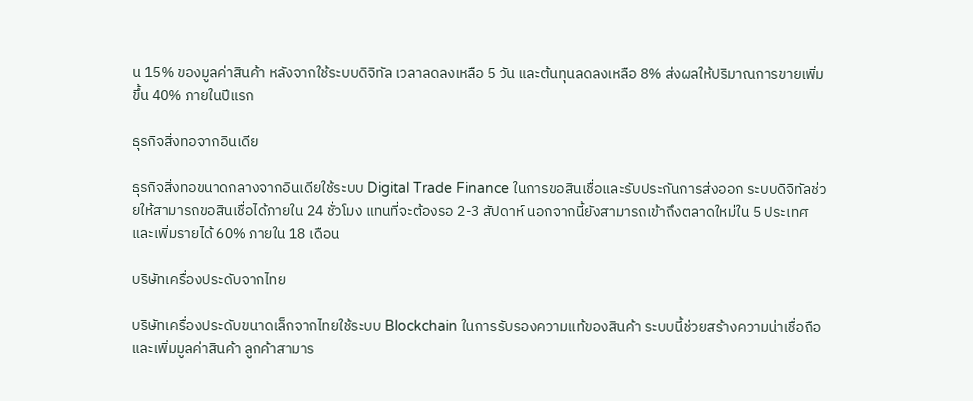น 15% ของมูลค่าสินค้า หลังจากใช้ระบบดิจิทัล เวลาลดลงเหลือ 5 วัน และต้นทุนลดลงเหลือ 8% ส่งผลให้ปริมาณการขายเพิ่มขึ้น 40% ภายในปีแรก

ธุรกิจสิ่งทอจากอินเดีย

ธุรกิจสิ่งทอขนาดกลางจากอินเดียใช้ระบบ Digital Trade Finance ในการขอสินเชื่อและรับประกันการส่งออก ระบบดิจิทัลช่วยให้สามารถขอสินเชื่อได้ภายใน 24 ชั่วโมง แทนที่จะต้องรอ 2-3 สัปดาห์ นอกจากนี้ยังสามารถเข้าถึงตลาดใหม่ใน 5 ประเทศ และเพิ่มรายได้ 60% ภายใน 18 เดือน

บริษัทเครื่องประดับจากไทย

บริษัทเครื่องประดับขนาดเล็กจากไทยใช้ระบบ Blockchain ในการรับรองความแท้ของสินค้า ระบบนี้ช่วยสร้างความน่าเชื่อถือและเพิ่มมูลค่าสินค้า ลูกค้าสามาร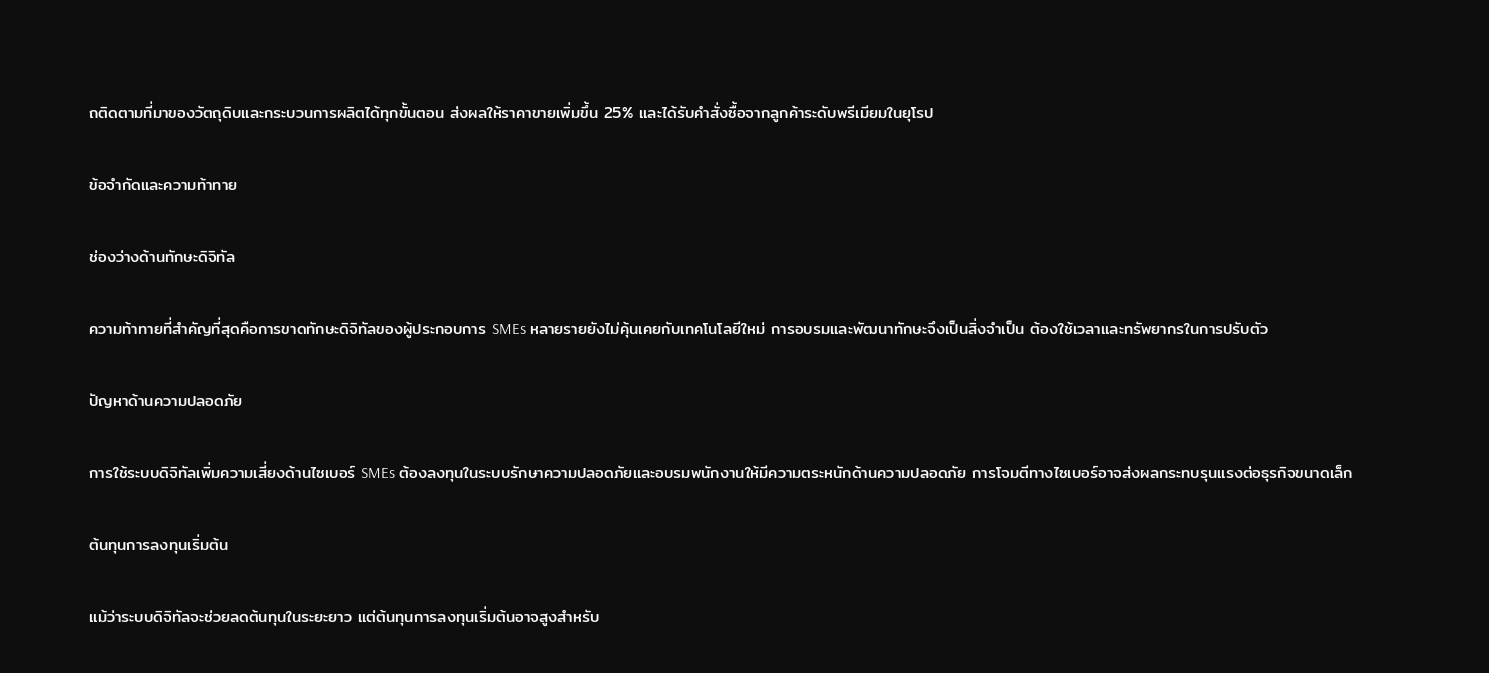ถติดตามที่มาของวัตถุดิบและกระบวนการผลิตได้ทุกขั้นตอน ส่งผลให้ราคาขายเพิ่มขึ้น 25% และได้รับคำสั่งซื้อจากลูกค้าระดับพรีเมียมในยุโรป

ข้อจำกัดและความท้าทาย

ช่องว่างด้านทักษะดิจิทัล

ความท้าทายที่สำคัญที่สุดคือการขาดทักษะดิจิทัลของผู้ประกอบการ SMEs หลายรายยังไม่คุ้นเคยกับเทคโนโลยีใหม่ การอบรมและพัฒนาทักษะจึงเป็นสิ่งจำเป็น ต้องใช้เวลาและทรัพยากรในการปรับตัว

ปัญหาด้านความปลอดภัย

การใช้ระบบดิจิทัลเพิ่มความเสี่ยงด้านไซเบอร์ SMEs ต้องลงทุนในระบบรักษาความปลอดภัยและอบรมพนักงานให้มีความตระหนักด้านความปลอดภัย การโจมตีทางไซเบอร์อาจส่งผลกระทบรุนแรงต่อธุรกิจขนาดเล็ก

ต้นทุนการลงทุนเริ่มต้น

แม้ว่าระบบดิจิทัลจะช่วยลดต้นทุนในระยะยาว แต่ต้นทุนการลงทุนเริ่มต้นอาจสูงสำหรับ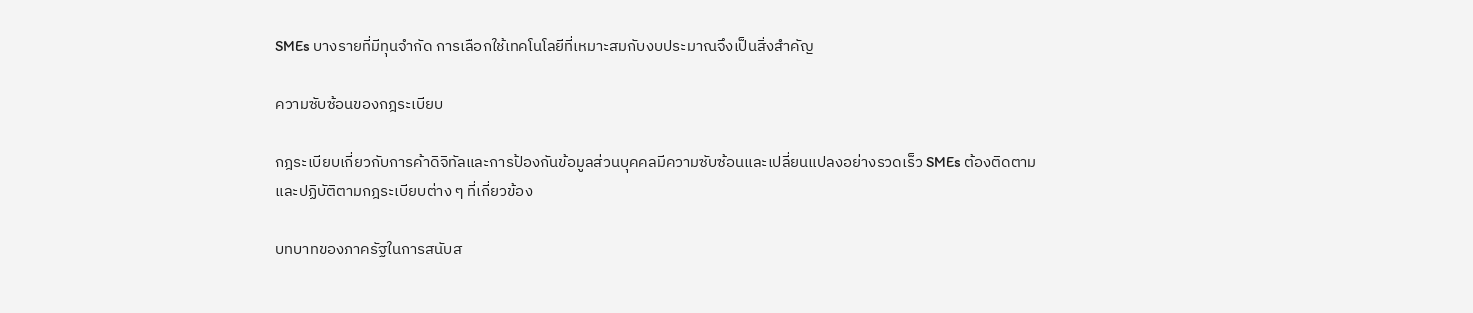SMEs บางรายที่มีทุนจำกัด การเลือกใช้เทคโนโลยีที่เหมาะสมกับงบประมาณจึงเป็นสิ่งสำคัญ

ความซับซ้อนของกฎระเบียบ

กฎระเบียบเกี่ยวกับการค้าดิจิทัลและการป้องกันข้อมูลส่วนบุคคลมีความซับซ้อนและเปลี่ยนแปลงอย่างรวดเร็ว SMEs ต้องติดตามและปฏิบัติตามกฎระเบียบต่าง ๆ ที่เกี่ยวข้อง

บทบาทของภาครัฐในการสนับส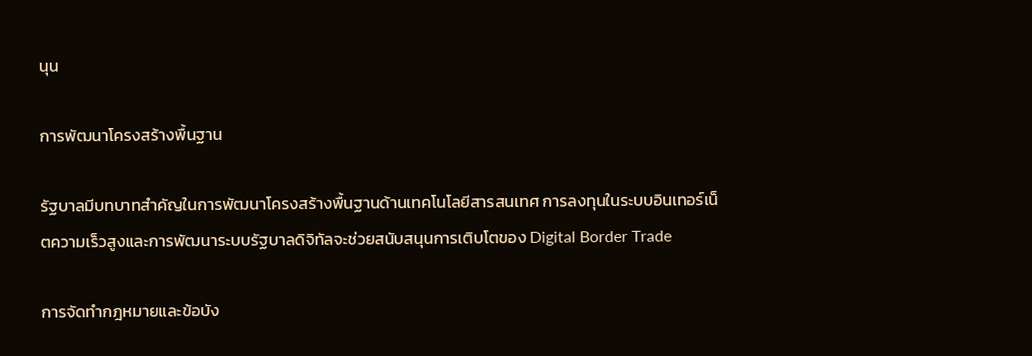นุน

การพัฒนาโครงสร้างพื้นฐาน

รัฐบาลมีบทบาทสำคัญในการพัฒนาโครงสร้างพื้นฐานด้านเทคโนโลยีสารสนเทศ การลงทุนในระบบอินเทอร์เน็ตความเร็วสูงและการพัฒนาระบบรัฐบาลดิจิทัลจะช่วยสนับสนุนการเติบโตของ Digital Border Trade

การจัดทำกฎหมายและข้อบัง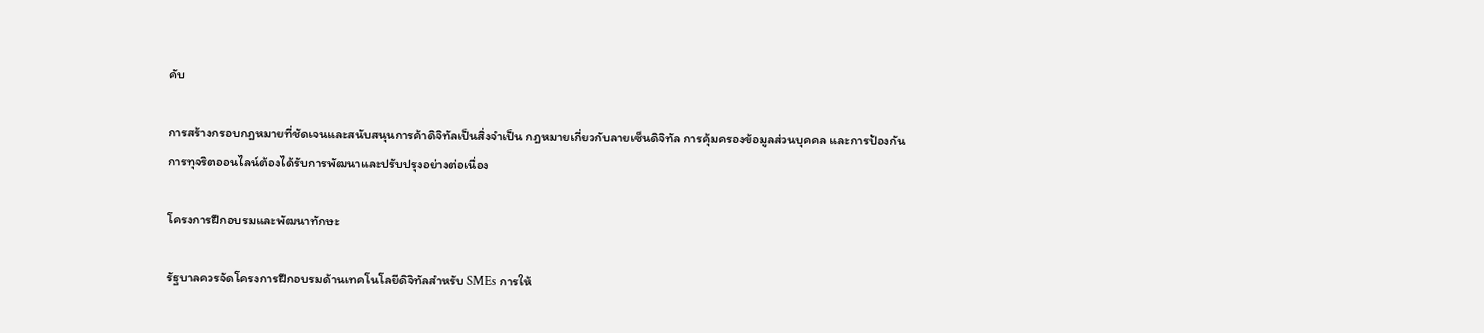คับ

การสร้างกรอบกฎหมายที่ชัดเจนและสนับสนุนการค้าดิจิทัลเป็นสิ่งจำเป็น กฎหมายเกี่ยวกับลายเซ็นดิจิทัล การคุ้มครองข้อมูลส่วนบุคคล และการป้องกันการทุจริตออนไลน์ต้องได้รับการพัฒนาและปรับปรุงอย่างต่อเนื่อง

โครงการฝึกอบรมและพัฒนาทักษะ

รัฐบาลควรจัดโครงการฝึกอบรมด้านเทคโนโลยีดิจิทัลสำหรับ SMEs การให้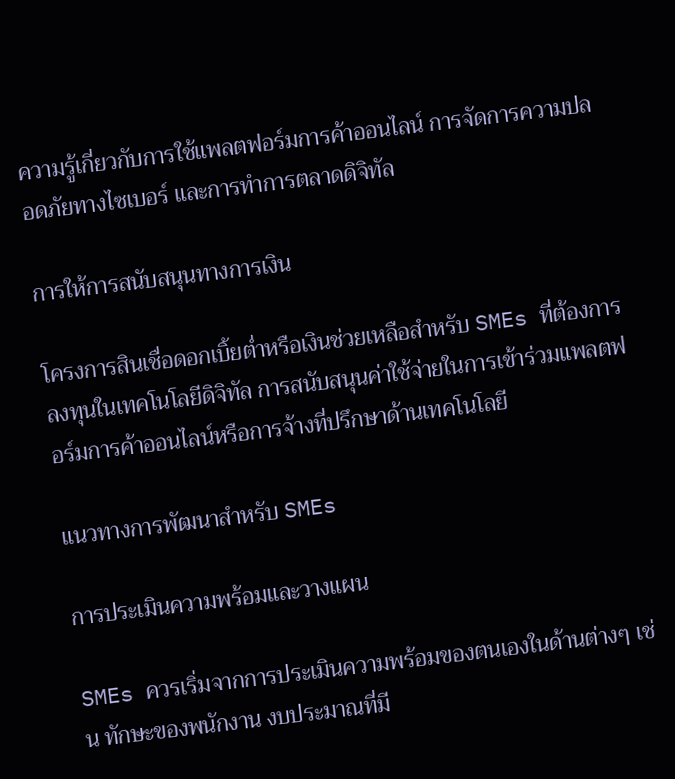ความรู้เกี่ยวกับการใช้แพลตฟอร์มการค้าออนไลน์ การจัดการความปลอดภัยทางไซเบอร์ และการทำการตลาดดิจิทัล

การให้การสนับสนุนทางการเงิน

โครงการสินเชื่อดอกเบิ้ยต่ำหรือเงินช่วยเหลือสำหรับ SMEs ที่ต้องการลงทุนในเทคโนโลยีดิจิทัล การสนับสนุนค่าใช้จ่ายในการเข้าร่วมแพลตฟอร์มการค้าออนไลน์หรือการจ้างที่ปรึกษาด้านเทคโนโลยี

แนวทางการพัฒนาสำหรับ SMEs

การประเมินความพร้อมและวางแผน

SMEs ควรเริ่มจากการประเมินความพร้อมของตนเองในด้านต่างๆ เช่น ทักษะของพนักงาน งบประมาณที่มี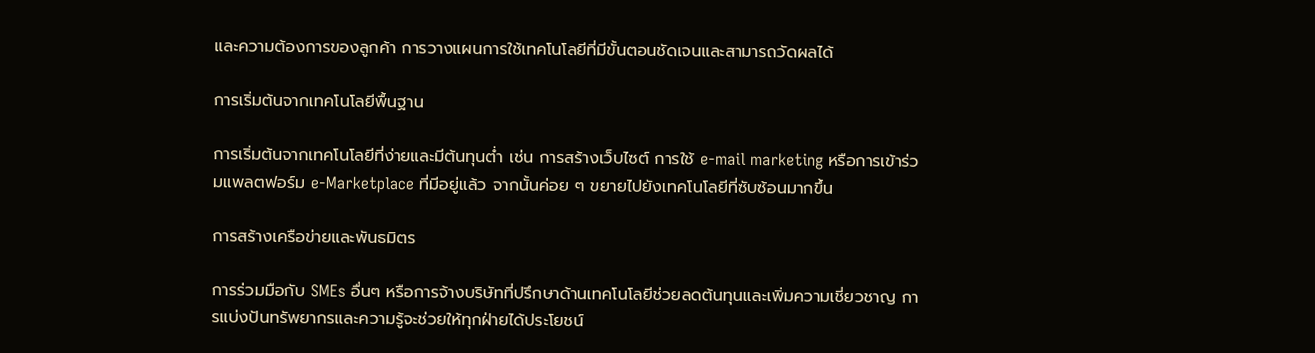และความต้องการของลูกค้า การวางแผนการใช้เทคโนโลยีที่มีขั้นตอนชัดเจนและสามารถวัดผลได้

การเริ่มต้นจากเทคโนโลยีพื้นฐาน

การเริ่มต้นจากเทคโนโลยีที่ง่ายและมีต้นทุนต่ำ เช่น การสร้างเว็บไซต์ การใช้ e-mail marketing หรือการเข้าร่วมแพลตฟอร์ม e-Marketplace ที่มีอยู่แล้ว จากนั้นค่อย ๆ ขยายไปยังเทคโนโลยีที่ซับซ้อนมากขึ้น

การสร้างเครือข่ายและพันธมิตร

การร่วมมือกับ SMEs อื่นๆ หรือการจ้างบริษัทที่ปรึกษาด้านเทคโนโลยีช่วยลดต้นทุนและเพิ่มความเชี่ยวชาญ การแบ่งปันทรัพยากรและความรู้จะช่วยให้ทุกฝ่ายได้ประโยชน์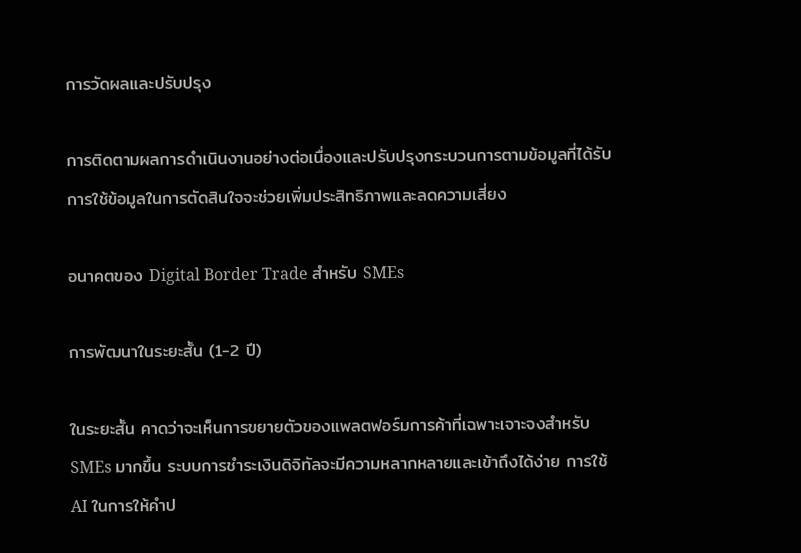การวัดผลและปรับปรุง

การติดตามผลการดำเนินงานอย่างต่อเนื่องและปรับปรุงกระบวนการตามข้อมูลที่ได้รับ การใช้ข้อมูลในการตัดสินใจจะช่วยเพิ่มประสิทธิภาพและลดความเสี่ยง

อนาคตของ Digital Border Trade สำหรับ SMEs

การพัฒนาในระยะสั้น (1-2 ปี)

ในระยะสั้น คาดว่าจะเห็นการขยายตัวของแพลตฟอร์มการค้าที่เฉพาะเจาะจงสำหรับ SMEs มากขึ้น ระบบการชำระเงินดิจิทัลจะมีความหลากหลายและเข้าถึงได้ง่าย การใช้ AI ในการให้คำป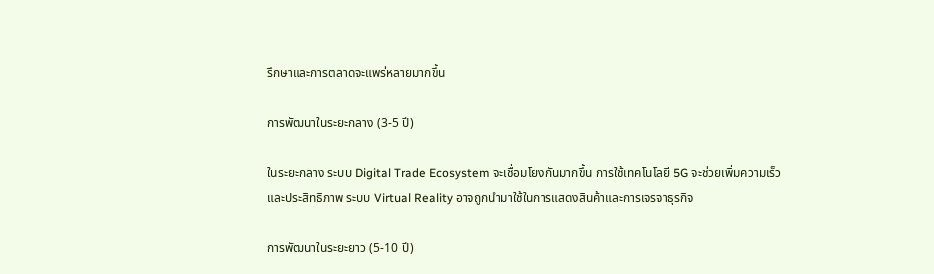รึกษาและการตลาดจะแพร่หลายมากขึ้น

การพัฒนาในระยะกลาง (3-5 ปี)

ในระยะกลาง ระบบ Digital Trade Ecosystem จะเชื่อมโยงกันมากขึ้น การใช้เทคโนโลยี 5G จะช่วยเพิ่มความเร็วและประสิทธิภาพ ระบบ Virtual Reality อาจถูกนำมาใช้ในการแสดงสินค้าและการเจรจาธุรกิจ

การพัฒนาในระยะยาว (5-10 ปี)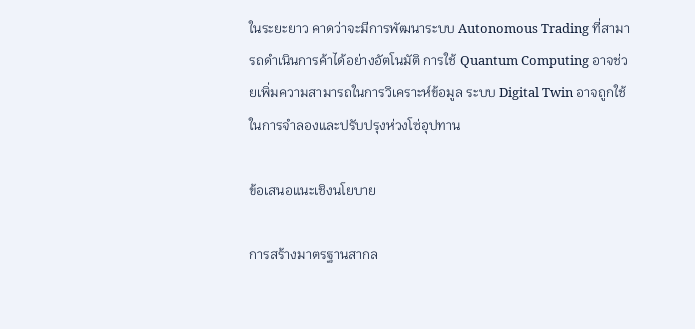ในระยะยาว คาดว่าจะมีการพัฒนาระบบ Autonomous Trading ที่สามารถดำเนินการค้าได้อย่างอัตโนมัติ การใช้ Quantum Computing อาจช่วยเพิ่มความสามารถในการวิเคราะห์ข้อมูล ระบบ Digital Twin อาจถูกใช้ในการจำลองและปรับปรุงห่วงโซ่อุปทาน

ข้อเสนอแนะเชิงนโยบาย

การสร้างมาตรฐานสากล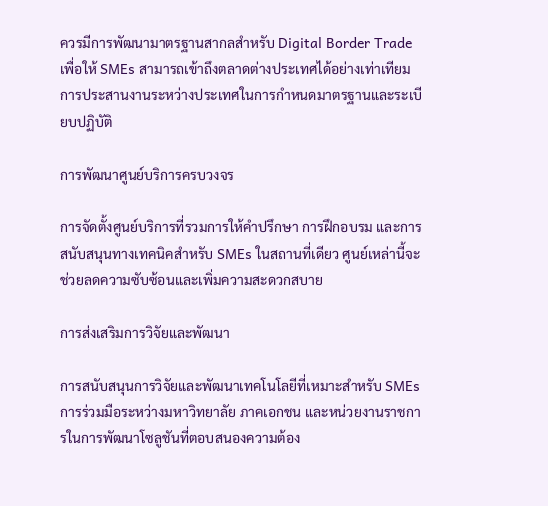ควรมีการพัฒนามาตรฐานสากลสำหรับ Digital Border Trade เพื่อให้ SMEs สามารถเข้าถึงตลาดต่างประเทศได้อย่างเท่าเทียม การประสานงานระหว่างประเทศในการกำหนดมาตรฐานและระเบียบปฏิบัติ

การพัฒนาศูนย์บริการครบวงจร

การจัดตั้งศูนย์บริการที่รวมการให้คำปรึกษา การฝึกอบรม และการสนับสนุนทางเทคนิคสำหรับ SMEs ในสถานที่เดียว ศูนย์เหล่านี้จะช่วยลดความซับซ้อนและเพิ่มความสะดวกสบาย

การส่งเสริมการวิจัยและพัฒนา

การสนับสนุนการวิจัยและพัฒนาเทคโนโลยีที่เหมาะสำหรับ SMEs การร่วมมือระหว่างมหาวิทยาลัย ภาคเอกชน และหน่วยงานราชการในการพัฒนาโซลูชันที่ตอบสนองความต้อง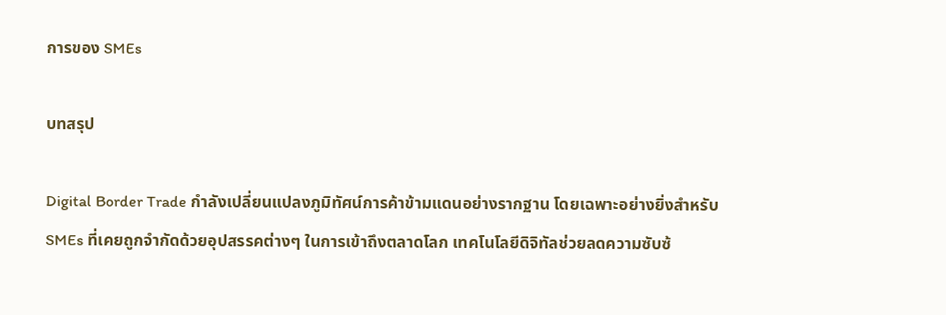การของ SMEs

บทสรุป

Digital Border Trade กำลังเปลี่ยนแปลงภูมิทัศน์การค้าข้ามแดนอย่างรากฐาน โดยเฉพาะอย่างยิ่งสำหรับ SMEs ที่เคยถูกจำกัดด้วยอุปสรรคต่างๆ ในการเข้าถึงตลาดโลก เทคโนโลยีดิจิทัลช่วยลดความซับซ้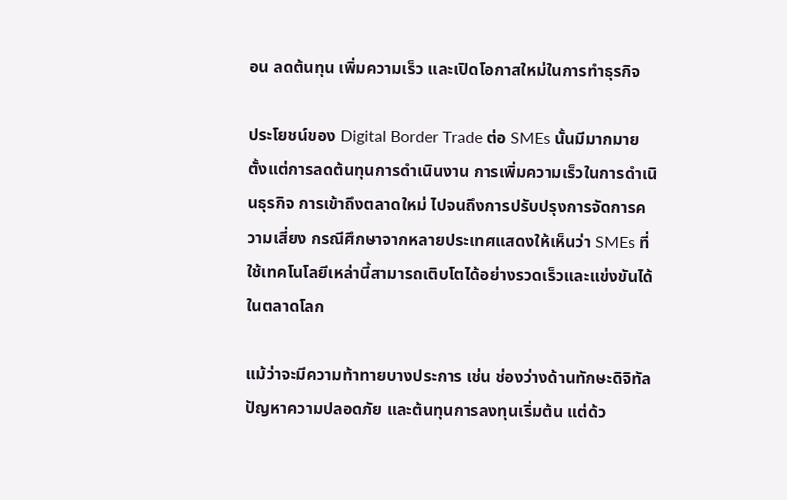อน ลดต้นทุน เพิ่มความเร็ว และเปิดโอกาสใหม่ในการทำธุรกิจ

ประโยชน์ของ Digital Border Trade ต่อ SMEs นั้นมีมากมาย ตั้งแต่การลดต้นทุนการดำเนินงาน การเพิ่มความเร็วในการดำเนินธุรกิจ การเข้าถึงตลาดใหม่ ไปจนถึงการปรับปรุงการจัดการความเสี่ยง กรณีศึกษาจากหลายประเทศแสดงให้เห็นว่า SMEs ที่ใช้เทคโนโลยีเหล่านี้สามารถเติบโตได้อย่างรวดเร็วและแข่งขันได้ในตลาดโลก

แม้ว่าจะมีความท้าทายบางประการ เช่น ช่องว่างด้านทักษะดิจิทัล ปัญหาความปลอดภัย และต้นทุนการลงทุนเริ่มต้น แต่ด้ว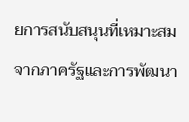ยการสนับสนุนที่เหมาะสมจากภาครัฐและการพัฒนา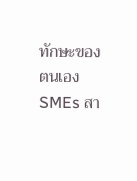ทักษะของตนเอง SMEs สา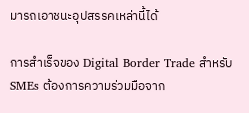มารถเอาชนะอุปสรรคเหล่านี้ได้

การสำเร็จของ Digital Border Trade สำหรับ SMEs ต้องการความร่วมมือจาก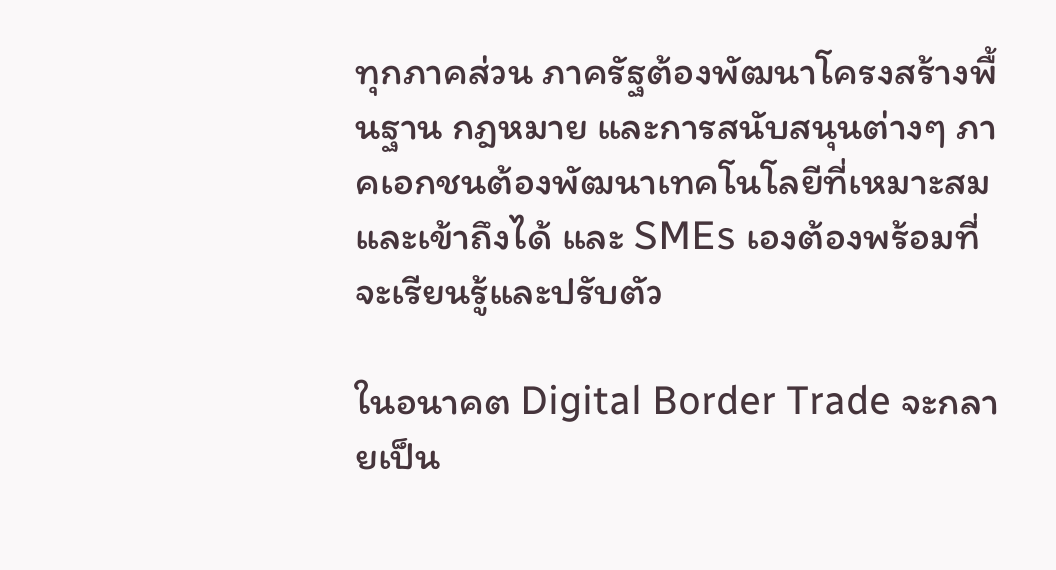ทุกภาคส่วน ภาครัฐต้องพัฒนาโครงสร้างพื้นฐาน กฎหมาย และการสนับสนุนต่างๆ ภาคเอกชนต้องพัฒนาเทคโนโลยีที่เหมาะสมและเข้าถึงได้ และ SMEs เองต้องพร้อมที่จะเรียนรู้และปรับตัว

ในอนาคต Digital Border Trade จะกลายเป็น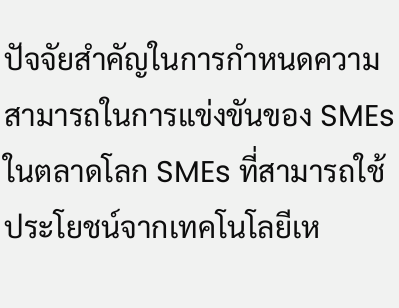ปัจจัยสำคัญในการกำหนดความสามารถในการแข่งขันของ SMEs ในตลาดโลก SMEs ที่สามารถใช้ประโยชน์จากเทคโนโลยีเห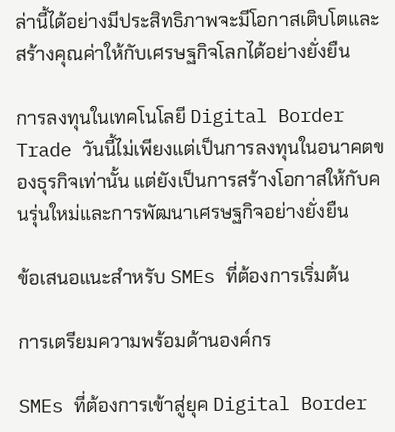ล่านี้ได้อย่างมีประสิทธิภาพจะมีโอกาสเติบโตและสร้างคุณค่าให้กับเศรษฐกิจโลกได้อย่างยั่งยืน

การลงทุนในเทคโนโลยี Digital Border Trade วันนี้ไม่เพียงแต่เป็นการลงทุนในอนาคตของธุรกิจเท่านั้น แต่ยังเป็นการสร้างโอกาสให้กับคนรุ่นใหม่และการพัฒนาเศรษฐกิจอย่างยั่งยืน

ข้อเสนอแนะสำหรับ SMEs ที่ต้องการเริ่มต้น

การเตรียมความพร้อมด้านองค์กร

SMEs ที่ต้องการเข้าสู่ยุค Digital Border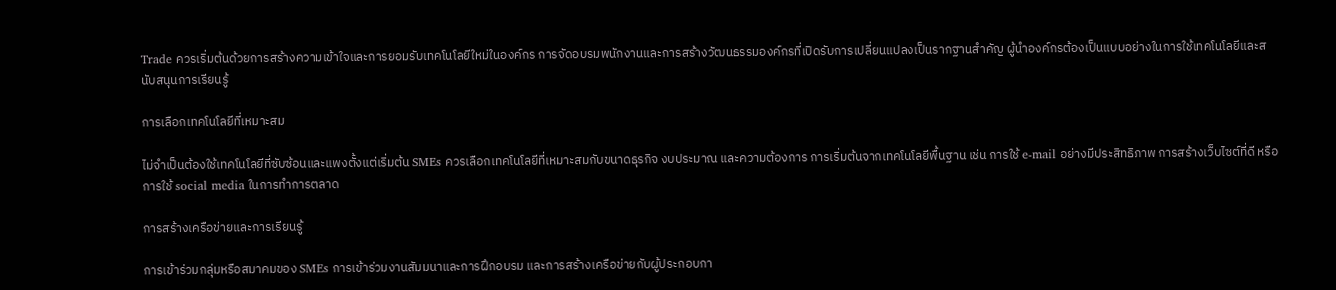Trade ควรเริ่มต้นด้วยการสร้างความเข้าใจและการยอมรับเทคโนโลยีใหม่ในองค์กร การจัดอบรมพนักงานและการสร้างวัฒนธรรมองค์กรที่เปิดรับการเปลี่ยนแปลงเป็นรากฐานสำคัญ ผู้นำองค์กรต้องเป็นแบบอย่างในการใช้เทคโนโลยีและสนับสนุนการเรียนรู้

การเลือกเทคโนโลยีที่เหมาะสม

ไม่จำเป็นต้องใช้เทคโนโลยีที่ซับซ้อนและแพงตั้งแต่เริ่มต้น SMEs ควรเลือกเทคโนโลยีที่เหมาะสมกับขนาดธุรกิจ งบประมาณ และความต้องการ การเริ่มต้นจากเทคโนโลยีพื้นฐาน เช่น การใช้ e-mail อย่างมีประสิทธิภาพ การสร้างเว็บไซต์ที่ดี หรือการใช้ social media ในการทำการตลาด

การสร้างเครือข่ายและการเรียนรู้

การเข้าร่วมกลุ่มหรือสมาคมของ SMEs การเข้าร่วมงานสัมมนาและการฝึกอบรม และการสร้างเครือข่ายกับผู้ประกอบกา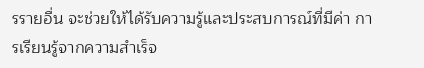รรายอื่น จะช่วยให้ได้รับความรู้และประสบการณ์ที่มีค่า การเรียนรู้จากความสำเร็จ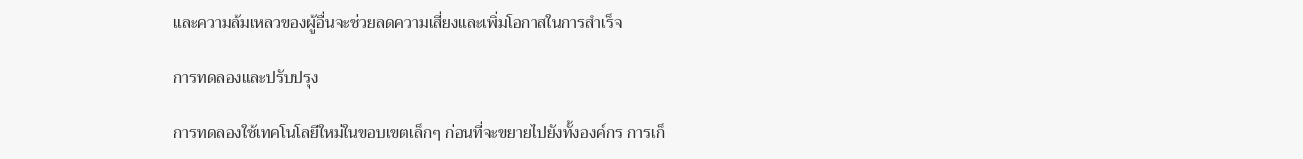และความล้มเหลวของผู้อื่นจะช่วยลดความเสี่ยงและเพิ่มโอกาสในการสำเร็จ

การทดลองและปรับปรุง

การทดลองใช้เทคโนโลยีใหม่ในขอบเขตเล็กๆ ก่อนที่จะขยายไปยังทั้งองค์กร การเก็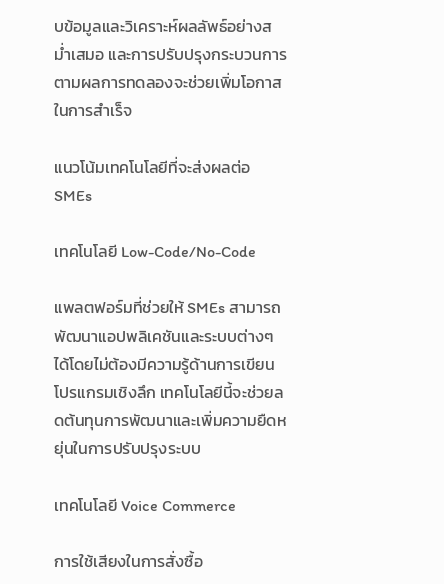บข้อมูลและวิเคราะห์ผลลัพธ์อย่างสม่ำเสมอ และการปรับปรุงกระบวนการตามผลการทดลองจะช่วยเพิ่มโอกาสในการสำเร็จ

แนวโน้มเทคโนโลยีที่จะส่งผลต่อ SMEs

เทคโนโลยี Low-Code/No-Code

แพลตฟอร์มที่ช่วยให้ SMEs สามารถพัฒนาแอปพลิเคชันและระบบต่างๆ ได้โดยไม่ต้องมีความรู้ด้านการเขียนโปรแกรมเชิงลึก เทคโนโลยีนี้จะช่วยลดต้นทุนการพัฒนาและเพิ่มความยืดหยุ่นในการปรับปรุงระบบ

เทคโนโลยี Voice Commerce

การใช้เสียงในการสั่งซื้อ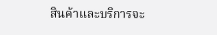สินค้าและบริการจะ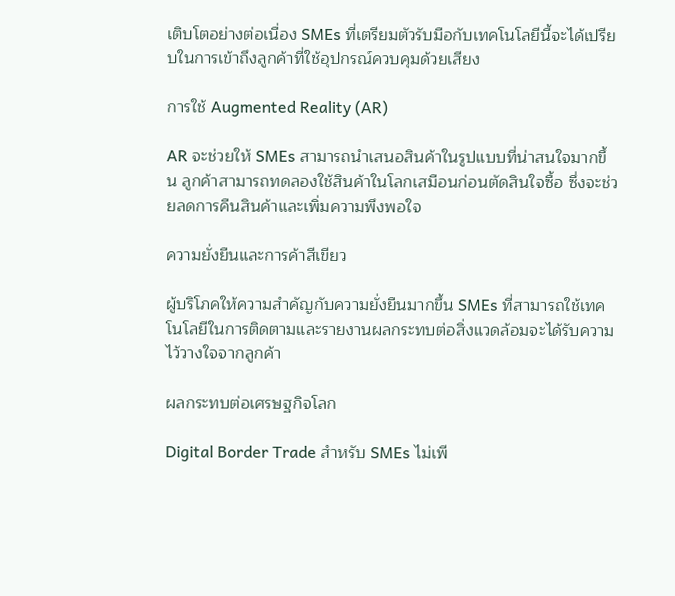เติบโตอย่างต่อเนื่อง SMEs ที่เตรียมตัวรับมือกับเทคโนโลยีนี้จะได้เปรียบในการเข้าถึงลูกค้าที่ใช้อุปกรณ์ควบคุมด้วยเสียง

การใช้ Augmented Reality (AR)

AR จะช่วยให้ SMEs สามารถนำเสนอสินค้าในรูปแบบที่น่าสนใจมากขึ้น ลูกค้าสามารถทดลองใช้สินค้าในโลกเสมือนก่อนตัดสินใจซื้อ ซึ่งจะช่วยลดการคืนสินค้าและเพิ่มความพึงพอใจ

ความยั่งยืนและการค้าสีเขียว

ผู้บริโภคให้ความสำคัญกับความยั่งยืนมากขึ้น SMEs ที่สามารถใช้เทคโนโลยีในการติดตามและรายงานผลกระทบต่อสิ่งแวดล้อมจะได้รับความไว้วางใจจากลูกค้า

ผลกระทบต่อเศรษฐกิจโลก

Digital Border Trade สำหรับ SMEs ไม่เพี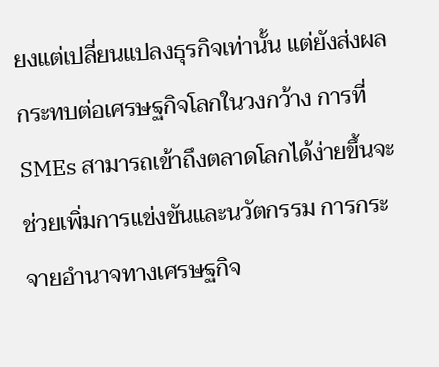ยงแต่เปลี่ยนแปลงธุรกิจเท่านั้น แต่ยังส่งผลกระทบต่อเศรษฐกิจโลกในวงกว้าง การที่ SMEs สามารถเข้าถึงตลาดโลกได้ง่ายขึ้นจะช่วยเพิ่มการแข่งขันและนวัตกรรม การกระจายอำนาจทางเศรษฐกิจ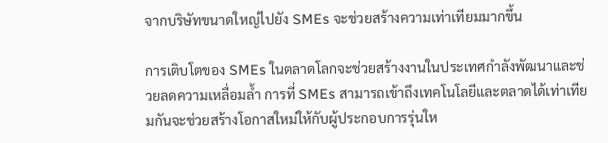จากบริษัทขนาดใหญ่ไปยัง SMEs จะช่วยสร้างความเท่าเทียมมากขึ้น

การเติบโตของ SMEs ในตลาดโลกจะช่วยสร้างงานในประเทศกำลังพัฒนาและช่วยลดความเหลื่อมล้ำ การที่ SMEs สามารถเข้าถึงเทคโนโลยีและตลาดได้เท่าเทียมกันจะช่วยสร้างโอกาสใหม่ให้กับผู้ประกอบการรุ่นให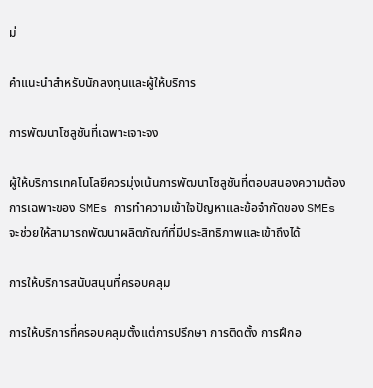ม่

คำแนะนำสำหรับนักลงทุนและผู้ให้บริการ

การพัฒนาโซลูชันที่เฉพาะเจาะจง

ผู้ให้บริการเทคโนโลยีควรมุ่งเน้นการพัฒนาโซลูชันที่ตอบสนองความต้องการเฉพาะของ SMEs การทำความเข้าใจปัญหาและข้อจำกัดของ SMEs จะช่วยให้สามารถพัฒนาผลิตภัณฑ์ที่มีประสิทธิภาพและเข้าถึงได้

การให้บริการสนับสนุนที่ครอบคลุม

การให้บริการที่ครอบคลุมตั้งแต่การปรึกษา การติดตั้ง การฝึกอ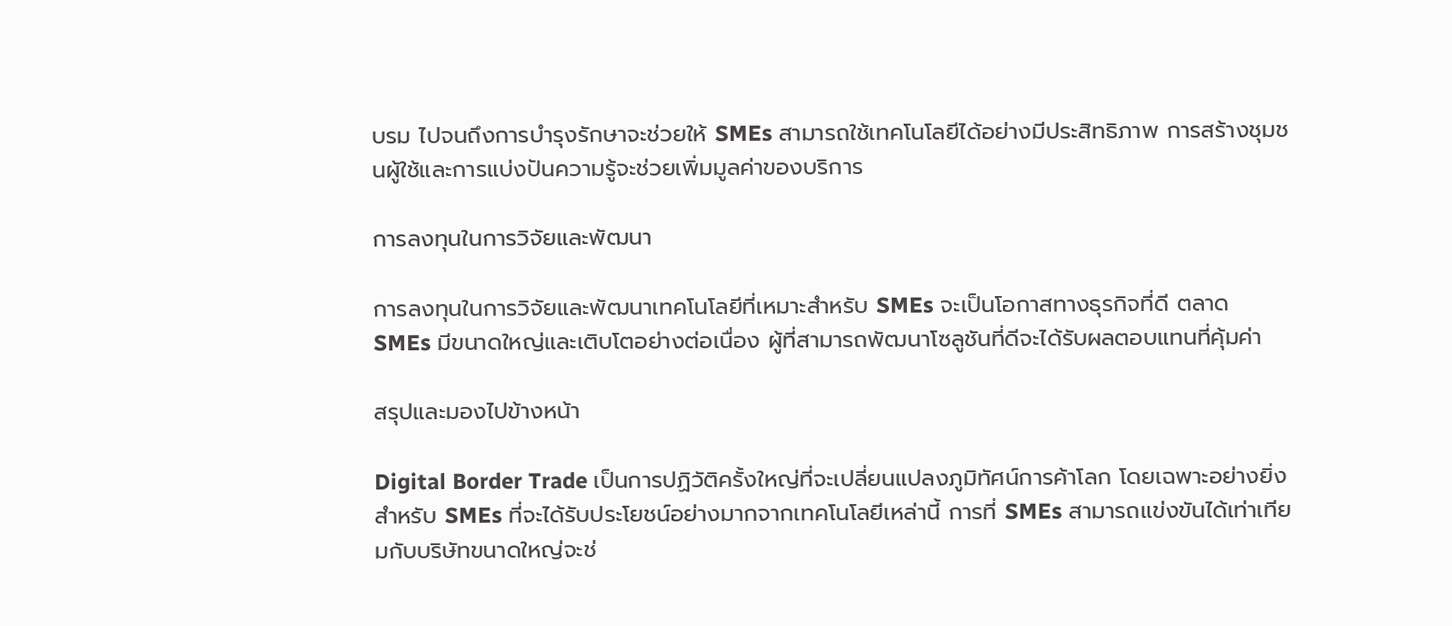บรม ไปจนถึงการบำรุงรักษาจะช่วยให้ SMEs สามารถใช้เทคโนโลยีได้อย่างมีประสิทธิภาพ การสร้างชุมชนผู้ใช้และการแบ่งปันความรู้จะช่วยเพิ่มมูลค่าของบริการ

การลงทุนในการวิจัยและพัฒนา

การลงทุนในการวิจัยและพัฒนาเทคโนโลยีที่เหมาะสำหรับ SMEs จะเป็นโอกาสทางธุรกิจที่ดี ตลาด SMEs มีขนาดใหญ่และเติบโตอย่างต่อเนื่อง ผู้ที่สามารถพัฒนาโซลูชันที่ดีจะได้รับผลตอบแทนที่คุ้มค่า

สรุปและมองไปข้างหน้า

Digital Border Trade เป็นการปฏิวัติครั้งใหญ่ที่จะเปลี่ยนแปลงภูมิทัศน์การค้าโลก โดยเฉพาะอย่างยิ่งสำหรับ SMEs ที่จะได้รับประโยชน์อย่างมากจากเทคโนโลยีเหล่านี้ การที่ SMEs สามารถแข่งขันได้เท่าเทียมกับบริษัทขนาดใหญ่จะช่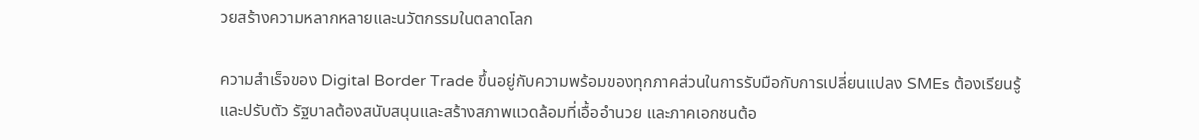วยสร้างความหลากหลายและนวัตกรรมในตลาดโลก

ความสำเร็จของ Digital Border Trade ขึ้นอยู่กับความพร้อมของทุกภาคส่วนในการรับมือกับการเปลี่ยนแปลง SMEs ต้องเรียนรู้และปรับตัว รัฐบาลต้องสนับสนุนและสร้างสภาพแวดล้อมที่เอื้ออำนวย และภาคเอกชนต้อ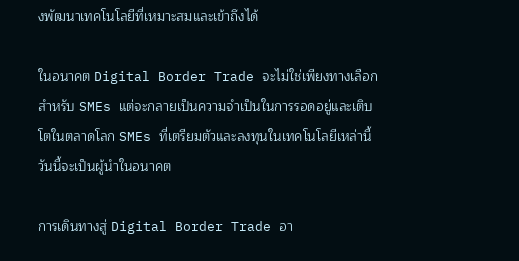งพัฒนาเทคโนโลยีที่เหมาะสมและเข้าถึงได้

ในอนาคต Digital Border Trade จะไม่ใช่เพียงทางเลือกสำหรับ SMEs แต่จะกลายเป็นความจำเป็นในการรอดอยู่และเติบโตในตลาดโลก SMEs ที่เตรียมตัวและลงทุนในเทคโนโลยีเหล่านี้วันนี้จะเป็นผู้นำในอนาคต

การเดินทางสู่ Digital Border Trade อา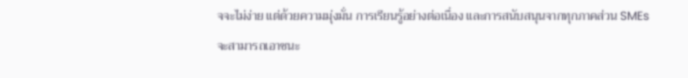จจะไม่ง่าย แต่ด้วยความมุ่งมั่น การเรียนรู้อย่างต่อเนื่อง และการสนับสนุนจากทุกภาคส่วน SMEs จะสามารถเอาชนะ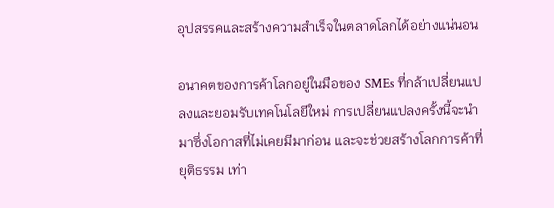อุปสรรคและสร้างความสำเร็จในตลาดโลกได้อย่างแน่นอน

อนาคตของการค้าโลกอยู่ในมือของ SMEs ที่กล้าเปลี่ยนแปลงและยอมรับเทคโนโลยีใหม่ การเปลี่ยนแปลงครั้งนี้จะนำมาซึ่งโอกาสที่ไม่เคยมีมาก่อน และจะช่วยสร้างโลกการค้าที่ยุติธรรม เท่า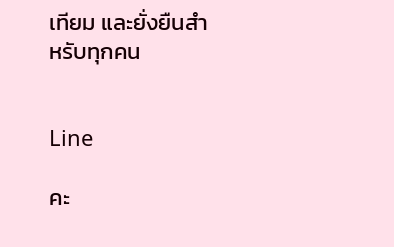เทียม และยั่งยืนสำหรับทุกคน


Line

คะ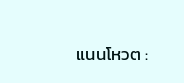แนนโหวต :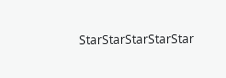StarStarStarStarStar